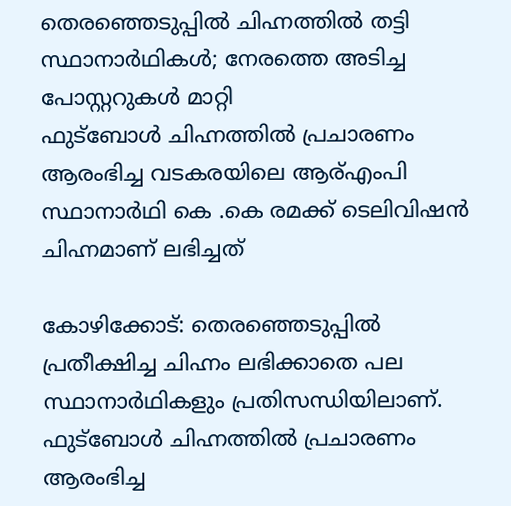തെരഞ്ഞെടുപ്പിൽ ചിഹ്നത്തിൽ തട്ടി സ്ഥാനാർഥികൾ; നേരത്തെ അടിച്ച പോസ്റ്ററുകൾ മാറ്റി
ഫുട്ബോൾ ചിഹ്നത്തിൽ പ്രചാരണം ആരംഭിച്ച വടകരയിലെ ആര്എംപി സ്ഥാനാർഥി കെ .കെ രമക്ക് ടെലിവിഷൻ ചിഹ്നമാണ് ലഭിച്ചത്

കോഴിക്കോട്: തെരഞ്ഞെടുപ്പിൽ പ്രതീക്ഷിച്ച ചിഹ്നം ലഭിക്കാതെ പല സ്ഥാനാർഥികളും പ്രതിസന്ധിയിലാണ്. ഫുട്ബോൾ ചിഹ്നത്തിൽ പ്രചാരണം ആരംഭിച്ച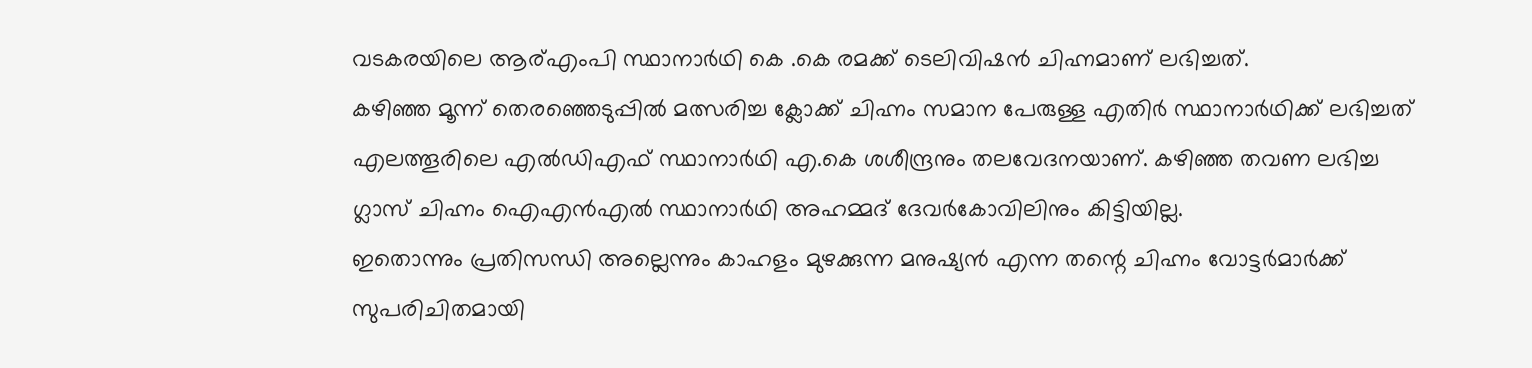വടകരയിലെ ആര്എംപി സ്ഥാനാർഥി കെ .കെ രമക്ക് ടെലിവിഷൻ ചിഹ്നമാണ് ലഭിച്ചത്.
കഴിഞ്ഞ മൂന്ന് തെരഞ്ഞെടുപ്പിൽ മത്സരിച്ച ക്ലോക്ക് ചിഹ്നം സമാന പേരുള്ള എതിർ സ്ഥാനാർഥിക്ക് ലഭിച്ചത് എലത്തൂരിലെ എൽഡിഎഫ് സ്ഥാനാർഥി എ.കെ ശശീന്ദ്രനും തലവേദനയാണ്. കഴിഞ്ഞ തവണ ലഭിച്ച ഗ്ലാസ് ചിഹ്നം ഐഎൻഎൽ സ്ഥാനാർഥി അഹമ്മദ് ദേവർകോവിലിനും കിട്ടിയില്ല.
ഇതൊന്നും പ്രതിസന്ധി അല്ലെന്നും കാഹളം മുഴക്കുന്ന മനുഷ്യൻ എന്ന തന്റെ ചിഹ്നം വോട്ടർമാർക്ക് സുപരിചിതമായി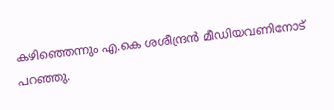കഴിഞ്ഞെന്നും എ.കെ ശശീന്ദ്രൻ മീഡിയവണിനോട് പറഞ്ഞു.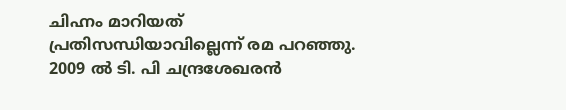ചിഹ്നം മാറിയത് പ്രതിസന്ധിയാവില്ലെന്ന് രമ പറഞ്ഞു. 2009 ൽ ടി. പി ചന്ദ്രശേഖരൻ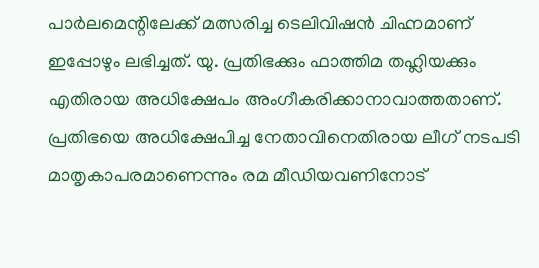പാർലമെന്റിലേക്ക് മത്സരിച്ച ടെലിവിഷൻ ചിഹ്നമാണ് ഇപ്പോഴും ലഭിച്ചത്. യു. പ്രതിഭക്കും ഫാത്തിമ തഹ്ലിയക്കും എതിരായ അധിക്ഷേപം അംഗീകരിക്കാനാവാത്തതാണ്. പ്രതിഭയെ അധിക്ഷേപിച്ച നേതാവിനെതിരായ ലീഗ് നടപടി മാതൃകാപരമാണെന്നും രമ മീഡിയവണിനോട്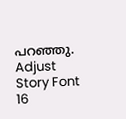പറഞ്ഞു.
Adjust Story Font
16